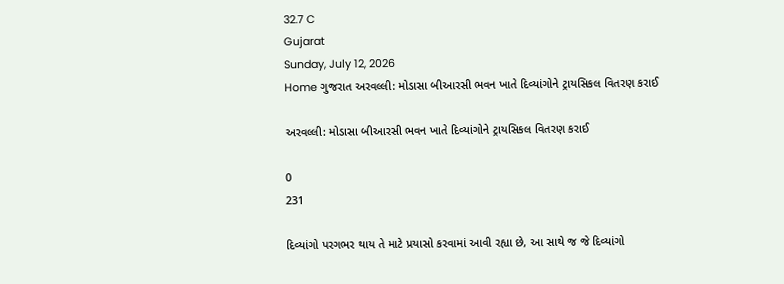32.7 C
Gujarat
Sunday, July 12, 2026
Home ગુજરાત અરવલ્લી: મોડાસા બીઆરસી ભવન ખાતે દિવ્યાંગોને ટ્રાયસિકલ વિતરણ કરાઈ

અરવલ્લી: મોડાસા બીઆરસી ભવન ખાતે દિવ્યાંગોને ટ્રાયસિકલ વિતરણ કરાઈ

0
231

દિવ્યાંગો પરગભર થાય તે માટે પ્રયાસો કરવામાં આવી રહ્યા છે, આ સાથે જ જે દિવ્યાંગો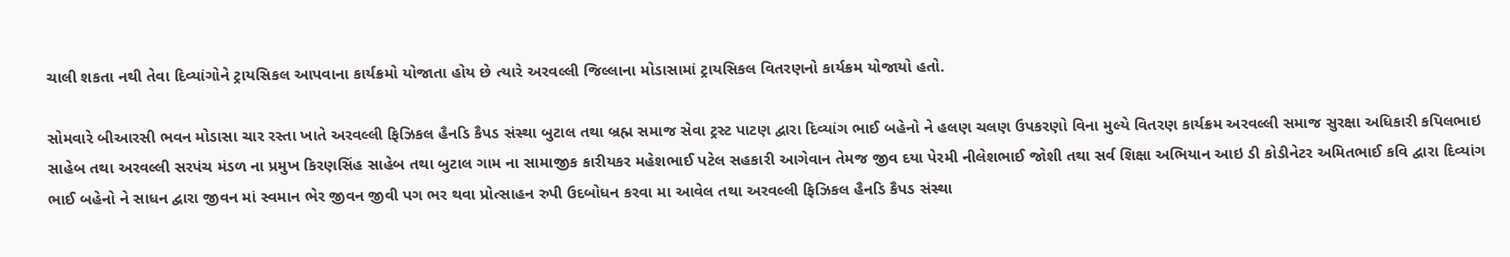ચાલી શકતા નથી તેવા દિવ્યાંગોને ટ્રાયસિકલ આપવાના કાર્યક્રમો યોજાતા હોય છે ત્યારે અરવલ્લી જિલ્લાના મોડાસામાં ટ્રાયસિકલ વિતરણનો કાર્યક્રમ યોજાયો હતો.

સોમવારે બીઆરસી ભવન મોડાસા ચાર રસ્તા ખાતે અરવલ્લી ફિઝિકલ હૈનડિ કૈપડ સંસ્થા બુટાલ તથા બ્રહ્મ સમાજ સેવા ટ્રસ્ટ પાટણ દ્વારા દિવ્યાંગ ભાઈ બહેનો ને હલણ ચલણ ઉપકરણો વિના મુલ્યે વિતરણ કાર્યક્રમ અરવલ્લી સમાજ સુરક્ષા અધિકારી કપિલભાઇ સાહેબ તથા અરવલ્લી સરપંચ મંડળ ના પ્રમુખ કિરણસિંહ સાહેબ તથા બુટાલ ગામ ના સામાજીક કારીયકર મહેશભાઈ પટેલ સહકારી આગેવાન તેમજ જીવ દયા પેરમી નીલેશભાઈ જોશી તથા સર્વ શિક્ષા અભિયાન આઇ ડી કોડીનેટર અમિતભાઈ કવિ દ્વારા દિવ્યાંગ ભાઈ બહેનો ને સાધન દ્વારા જીવન માં સ્વમાન ભેર જીવન જીવી પગ ભર થવા પ્રોત્સાહન રુપી ઉદબોધન કરવા મા આવેલ તથા અરવલ્લી ફિઝિકલ હૈનડિ કૈપડ સંસ્થા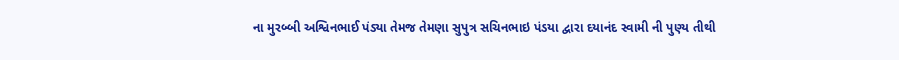ના મુરબ્બી અશ્વિનભાઈ પંડ્યા તેમજ તેમણા સુપુત્ર સચિનભાઇ પંડયા દ્વારા દયાનંદ સ્વામી ની પુણ્ય તીથી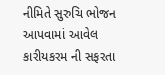નીમિતે સુરુચિ ભોજન આપવામાં આવેલ કારીયકરમ ની સફરતા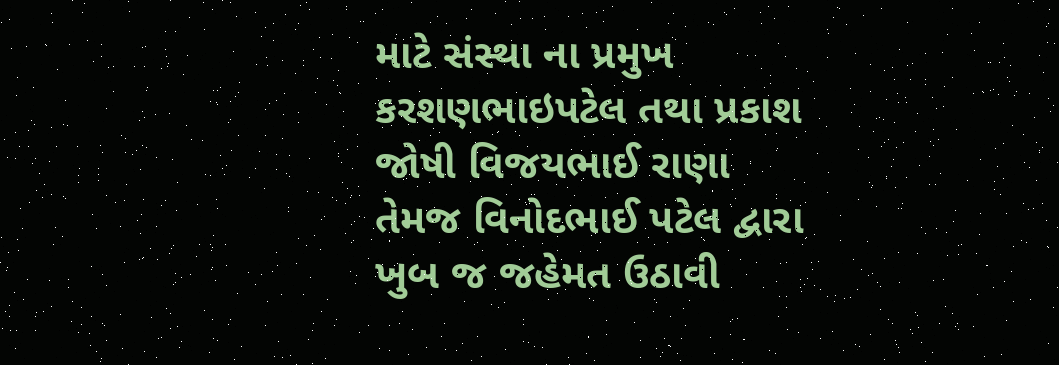માટે સંસ્થા ના પ્રમુખ કરશણભાઇપટેલ તથા પ્રકાશ જોષી વિજયભાઈ રાણા તેમજ વિનોદભાઈ પટેલ દ્વારા ખુબ જ જહેમત ઉઠાવી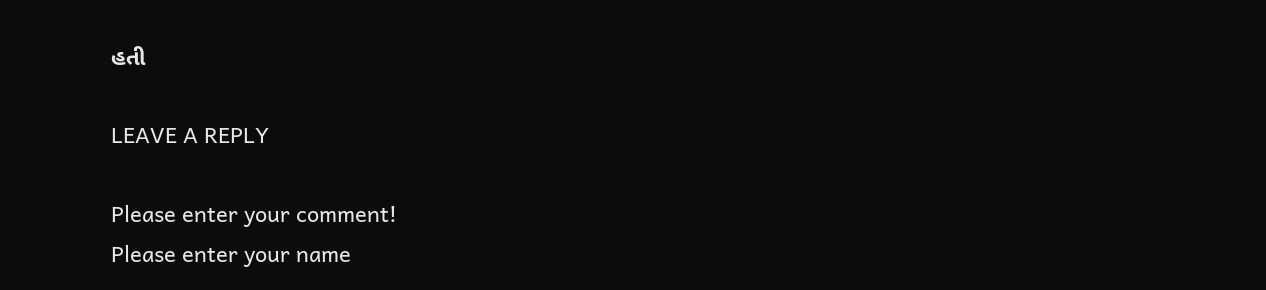હતી

LEAVE A REPLY

Please enter your comment!
Please enter your name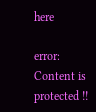here

error: Content is protected !!